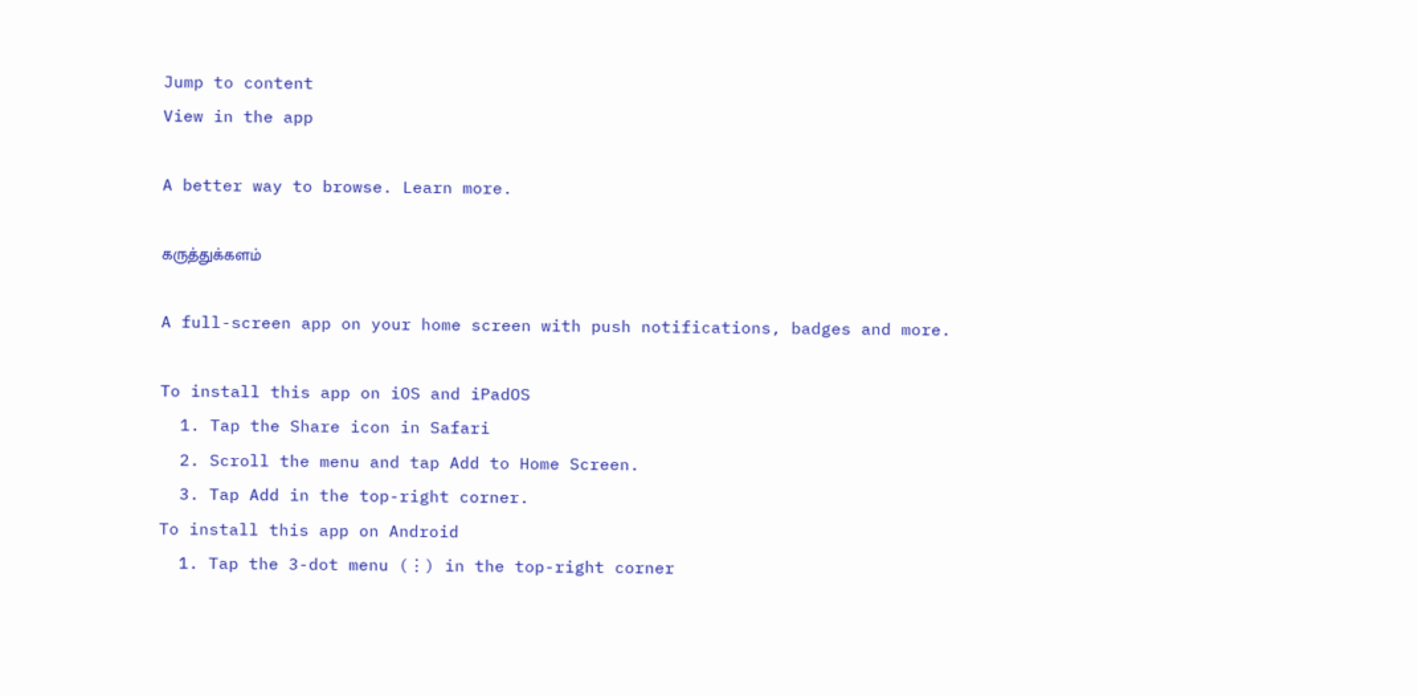Jump to content
View in the app

A better way to browse. Learn more.

கருத்துக்களம்

A full-screen app on your home screen with push notifications, badges and more.

To install this app on iOS and iPadOS
  1. Tap the Share icon in Safari
  2. Scroll the menu and tap Add to Home Screen.
  3. Tap Add in the top-right corner.
To install this app on Android
  1. Tap the 3-dot menu (⋮) in the top-right corner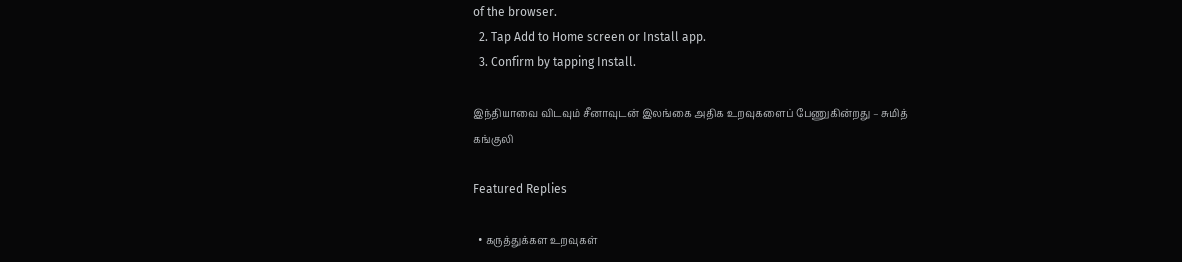of the browser.
  2. Tap Add to Home screen or Install app.
  3. Confirm by tapping Install.

இந்தியாவை விடவும் சீனாவுடன் இலங்கை அதிக உறவுகளைப் பேணுகின்றது – சுமித் கங்குலி

Featured Replies

  • கருத்துக்கள உறவுகள்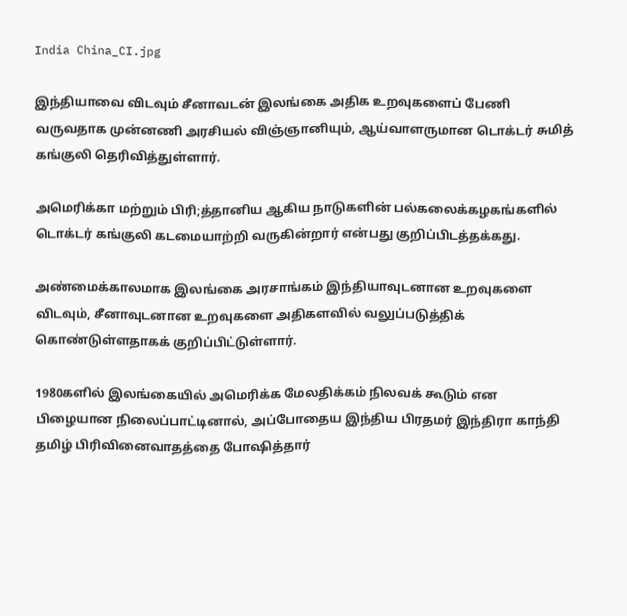India China_CI.jpg

இந்தியாவை விடவும் சீனாவடன் இலங்கை அதிக உறவுகளைப் பேணி வருவதாக முன்னணி அரசியல் விஞ்ஞானியும், ஆய்வாளருமான டொக்டர் சுமித் கங்குலி தெரிவித்துள்ளார்.

அமெரிக்கா மற்றும் பிரி;த்தானிய ஆகிய நாடுகளின் பல்கலைக்கழகங்களில் டொக்டர் கங்குலி கடமையாற்றி வருகின்றார் என்பது குறிப்பிடத்தக்கது.

அண்மைக்காலமாக இலங்கை அரசாங்கம் இந்தியாவுடனான உறவுகளை விடவும், சீனாவுடனான உறவுகளை அதிகளவில் வலுப்படுத்திக் கொண்டுள்ளதாகக் குறிப்பிட்டுள்ளார்.

1980களில் இலங்கையில் அமெரிக்க மேலதிக்கம் நிலவக் கூடும் என பிழையான நிலைப்பாட்டினால், அப்போதைய இந்திய பிரதமர் இந்திரா காந்தி தமிழ் பிரிவினைவாதத்தை போஷித்தார்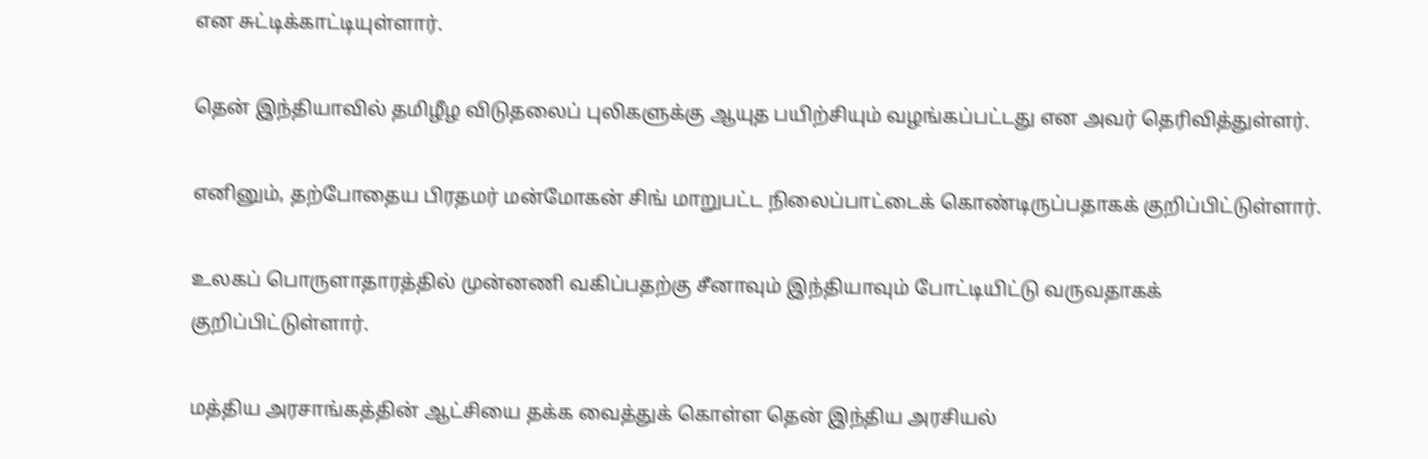என சுட்டிக்காட்டியுள்ளார்.

தென் இந்தியாவில் தமிழீழ விடுதலைப் புலிகளுக்கு ஆயுத பயிற்சியும் வழங்கப்பட்டது என அவர் தெரிவித்துள்ளர்.

எனினும், தற்போதைய பிரதமர் மன்மோகன் சிங் மாறுபட்ட நிலைப்பாட்டைக் கொண்டிருப்பதாகக் குறிப்பிட்டுள்ளார்.

உலகப் பொருளாதாரத்தில் முன்னணி வகிப்பதற்கு சீனாவும் இந்தியாவும் போட்டியிட்டு வருவதாகக் குறிப்பிட்டுள்ளார்.

மத்திய அரசாங்கத்தின் ஆட்சியை தக்க வைத்துக் கொள்ள தென் இந்திய அரசியல்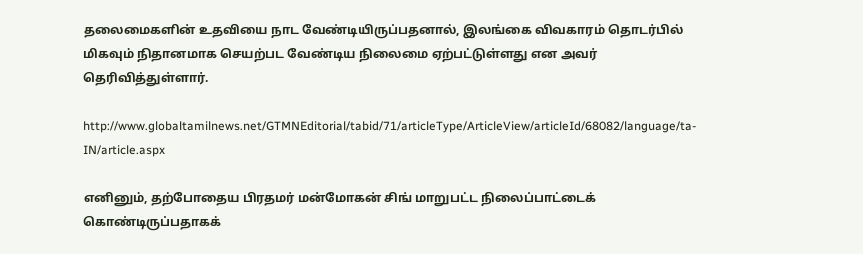தலைமைகளின் உதவியை நாட வேண்டியிருப்பதனால், இலங்கை விவகாரம் தொடர்பில் மிகவும் நிதானமாக செயற்பட வேண்டிய நிலைமை ஏற்பட்டுள்ளது என அவர் தெரிவித்துள்ளார்.

http://www.globaltamilnews.net/GTMNEditorial/tabid/71/articleType/ArticleView/articleId/68082/language/ta-IN/article.aspx

எனினும், தற்போதைய பிரதமர் மன்மோகன் சிங் மாறுபட்ட நிலைப்பாட்டைக் கொண்டிருப்பதாகக்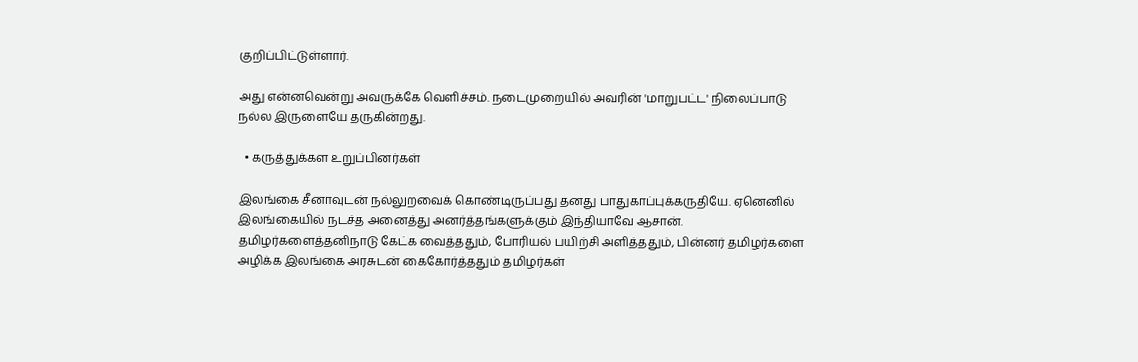குறிப்பிட்டுள்ளார்.

அது என்னவென்று அவருக்கே வெளிச்சம். நடைமுறையில் அவரின் 'மாறுபட்ட' நிலைப்பாடு நல்ல இருளையே தருகின்றது.

  • கருத்துக்கள உறுப்பினர்கள்

இலங்கை சீனாவுடன் நல்லுறவைக் கொண்டிருப்பது தனது பாதுகாப்புக்கருதியே. ஏனெனில் இலங்கையில் நடச்த அனைத்து அனர்த்தங்களுக்கும் இந்தியாவே ஆசான். தமிழர்களைத்தனிநாடு கேட்க வைத்ததும், போரியல் பயிற்சி அளித்ததும், பின்னர் தமிழர்களை அழிக்க இலங்கை அரசுடன் கைகோர்த்ததும் தமிழர்கள்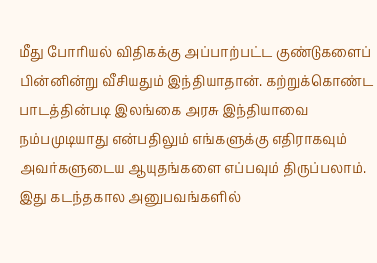மீது போரியல் விதிகக்கு அப்பாற்பட்ட குண்டுகளைப் பின்னின்று வீசியதும் இந்தியாதான். கற்றுக்கொண்ட பாடத்தின்படி இலங்கை அரசு இந்தியாவை நம்பமுடியாது என்பதிலும் எங்களுக்கு எதிராகவும் அவர்களுடைய ஆயுதங்களை எப்பவும் திருப்பலாம். இது கடந்தகால அனுபவங்களில்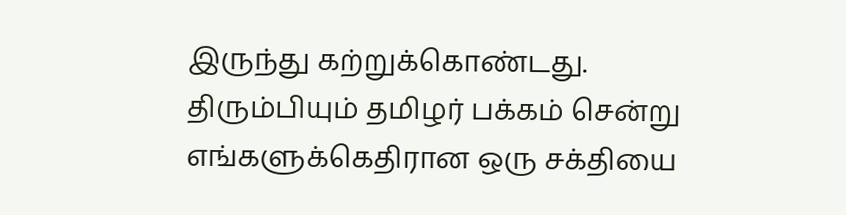இருந்து கற்றுக்கொண்டது. திரும்பியும் தமிழர் பக்கம் சென்று எங்களுக்கெதிரான ஒரு சக்தியை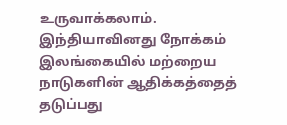உருவாக்கலாம். இந்தியாவினது நோக்கம் இலங்கையில் மற்றைய நாடுகளின் ஆதிக்கத்தைத் தடுப்பது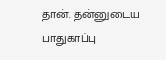தான். தன்னுடைய பாதுகாப்பு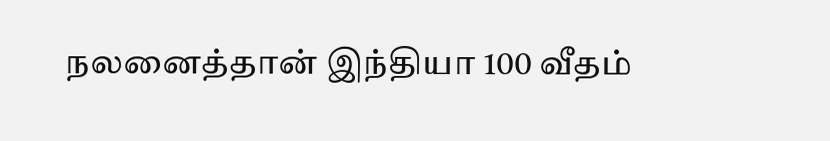நலனைத்தான் இந்தியா 100 வீதம்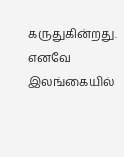கருதுகின்றது. எனவே இலங்கையில்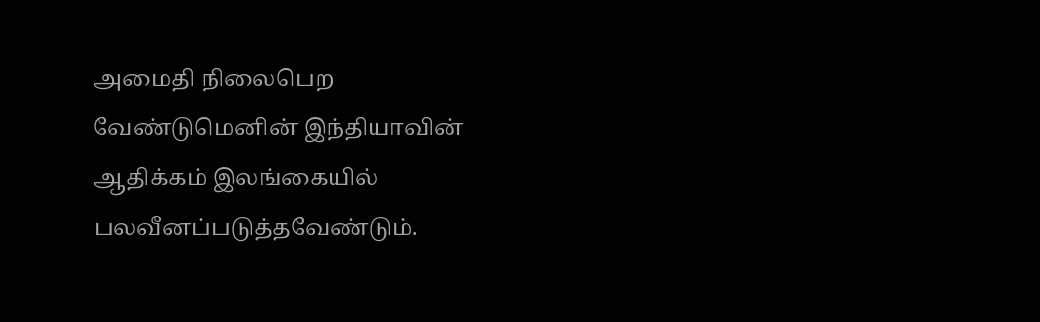அமைதி நிலைபெற வேண்டுமெனின் இந்தியாவின் ஆதிக்கம் இலங்கையில் பலவீனப்படுத்தவேண்டும்.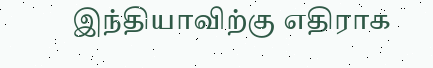இந்தியாவிற்கு எதிராக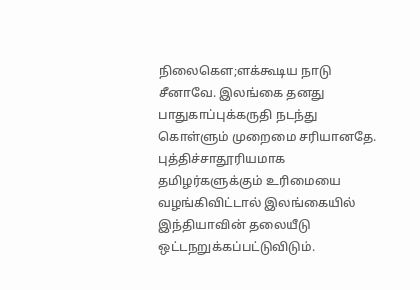நிலைகௌ;ளக்கூடிய நாடு சீனாவே. இலங்கை தனது பாதுகாப்புக்கருதி நடந்து கொள்ளும் முறைமை சரியானதே. புத்திச்சாதூரியமாக தமிழர்களுக்கும் உரிமையை வழங்கிவிட்டால் இலங்கையில் இந்தியாவின் தலையீடு ஒட்டநறுக்கப்பட்டுவிடும்.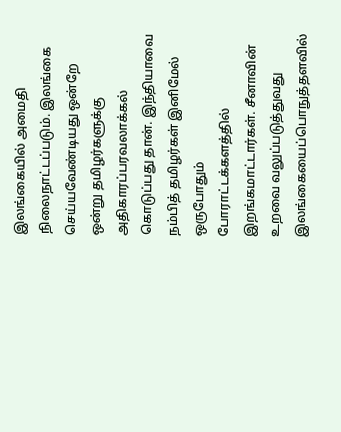இலங்கையில் அமைதி நிலைநாட்டப்படும். இலங்கை செய்யவேண்டியது ஒன்றே ஒன்று தமிழர்களுக்கு அதிகாரப்பரவலாக்கல் கொடுப்பது தான். இந்தியாவை நம்பித் தமிழர்கள் இனிமேல் ஒருபோதும் போராட்டக்களத்தில் இறங்கமாட்டார்கள். சீனாவின் உறவை வலுப்படுத்துவது இலங்கையைப்பொநுத்தளவில்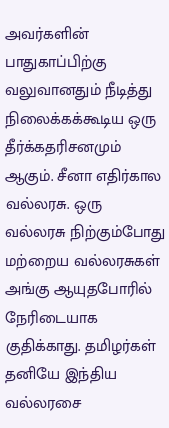அவர்களின் பாதுகாப்பிற்கு வலுவானதும் நீடித்து நிலைக்கக்கூடிய ஒரு தீர்க்கதரிசனமும் ஆகும். சீனா எதிர்கால வல்லரசு. ஒரு வல்லரசு நிற்கும்போது மற்றைய வல்லரசுகள் அங்கு ஆயுதபோரில் நேரிடையாக குதிக்காது. தமிழர்கள் தனியே இந்திய வல்லரசை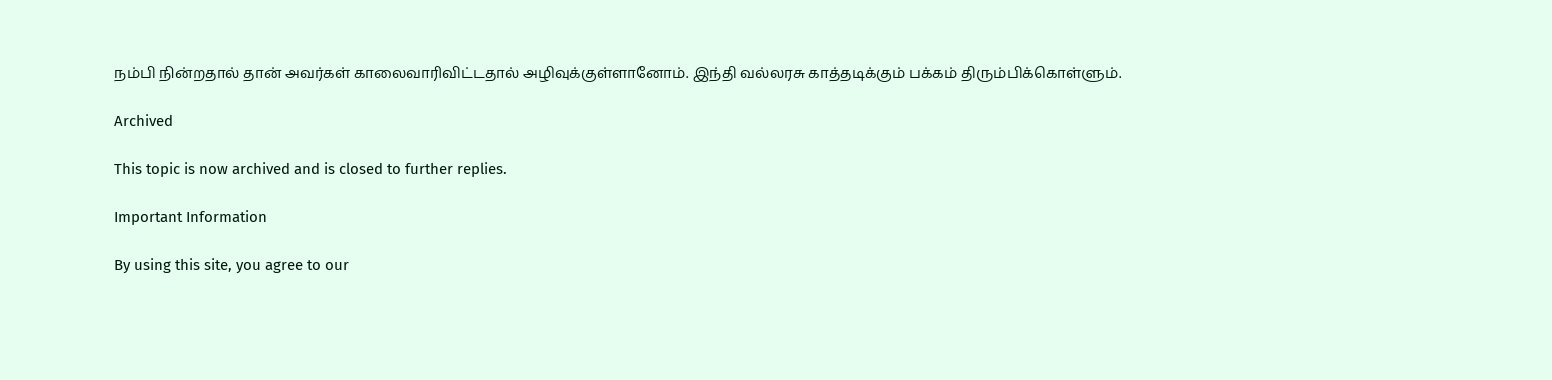நம்பி நின்றதால் தான் அவர்கள் காலைவாரிவிட்டதால் அழிவுக்குள்ளானோம். இந்தி வல்லரசு காத்தடிக்கும் பக்கம் திரும்பிக்கொள்ளும்.

Archived

This topic is now archived and is closed to further replies.

Important Information

By using this site, you agree to our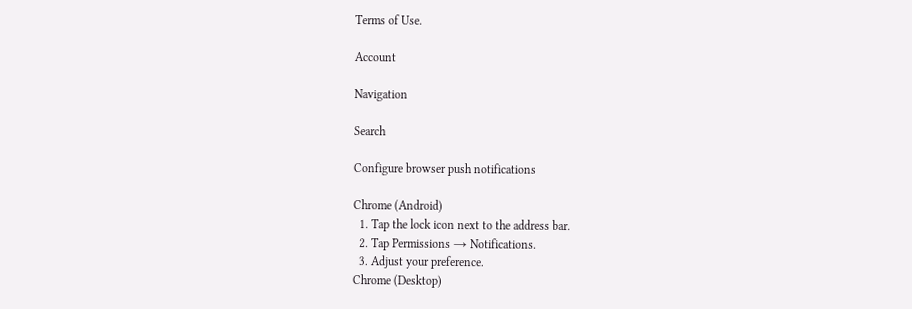Terms of Use.

Account

Navigation

Search

Configure browser push notifications

Chrome (Android)
  1. Tap the lock icon next to the address bar.
  2. Tap Permissions → Notifications.
  3. Adjust your preference.
Chrome (Desktop)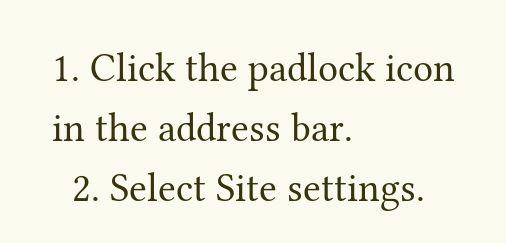1. Click the padlock icon in the address bar.
  2. Select Site settings.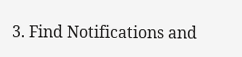3. Find Notifications and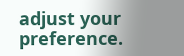adjust your preference.